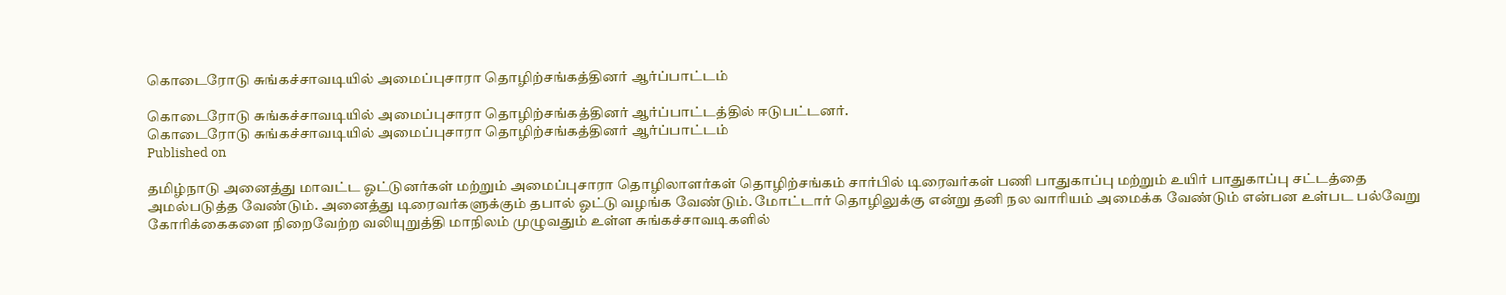கொடைரோடு சுங்கச்சாவடியில் அமைப்புசாரா தொழிற்சங்கத்தினர் ஆர்ப்பாட்டம்

கொடைரோடு சுங்கச்சாவடியில் அமைப்புசாரா தொழிற்சங்கத்தினர் ஆர்ப்பாட்டத்தில் ஈடுபட்டனர்.
கொடைரோடு சுங்கச்சாவடியில் அமைப்புசாரா தொழிற்சங்கத்தினர் ஆர்ப்பாட்டம்
Published on

தமிழ்நாடு அனைத்து மாவட்ட ஓட்டுனர்கள் மற்றும் அமைப்புசாரா தொழிலாளர்கள் தொழிற்சங்கம் சார்பில் டிரைவர்கள் பணி பாதுகாப்பு மற்றும் உயிர் பாதுகாப்பு சட்டத்தை அமல்படுத்த வேண்டும். அனைத்து டிரைவர்களுக்கும் தபால் ஓட்டு வழங்க வேண்டும். மோட்டார் தொழிலுக்கு என்று தனி நல வாரியம் அமைக்க வேண்டும் என்பன உள்பட பல்வேறு கோரிக்கைகளை நிறைவேற்ற வலியுறுத்தி மாநிலம் முழுவதும் உள்ள சுங்கச்சாவடிகளில்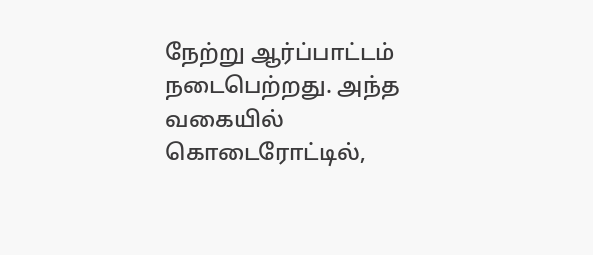நேற்று ஆர்ப்பாட்டம் நடைபெற்றது. அந்த வகையில் கொடைரோட்டில்,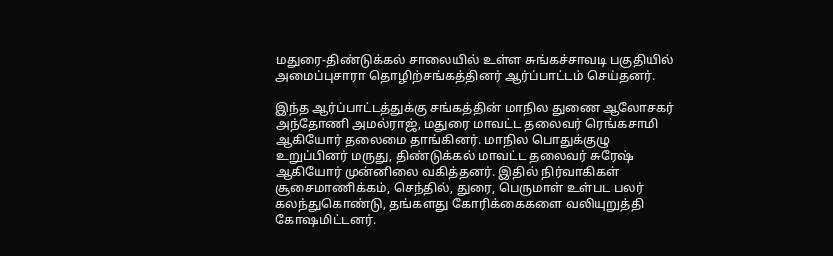மதுரை-திண்டுக்கல் சாலையில் உள்ள சுங்கச்சாவடி பகுதியில் அமைப்புசாரா தொழிற்சங்கத்தினர் ஆர்ப்பாட்டம் செய்தனர்.

இந்த ஆர்ப்பாட்டத்துக்கு சங்கத்தின் மாநில துணை ஆலோசகர் அந்தோணி அமல்ராஜ், மதுரை மாவட்ட தலைவர் ரெங்கசாமி ஆகியோர் தலைமை தாங்கினர். மாநில பொதுக்குழு உறுப்பினர் மருது, திண்டுக்கல் மாவட்ட தலைவர் சுரேஷ் ஆகியோர் முன்னிலை வகித்தனர். இதில் நிர்வாகிகள் சூசைமாணிக்கம், செந்தில், துரை, பெருமாள் உள்பட பலர் கலந்துகொண்டு, தங்களது கோரிக்கைகளை வலியுறுத்தி கோஷமிட்டனர்.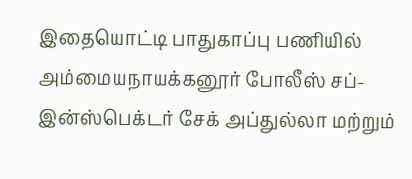இதையொட்டி பாதுகாப்பு பணியில் அம்மையநாயக்கனூர் போலீஸ் சப்-இன்ஸ்பெக்டர் சேக் அப்துல்லா மற்றும்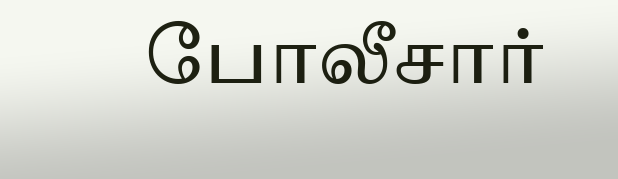போலீசார்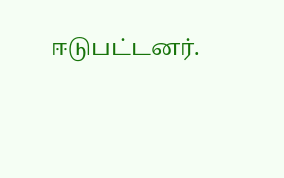ஈடுபட்டனர்.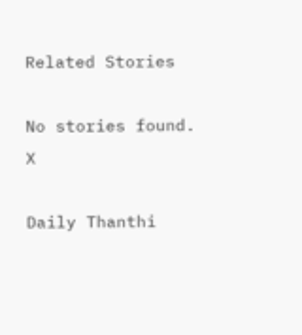Related Stories

No stories found.
X

Daily Thanthi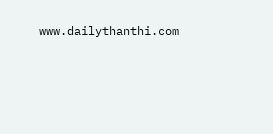www.dailythanthi.com